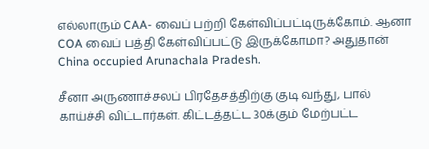எல்லாரும் CAA- வைப் பற்றி கேள்விப்பட்டிருக்கோம். ஆனா COA வைப் பத்தி கேள்விப்பட்டு இருக்கோமா? அதுதான் China occupied Arunachala Pradesh.

சீனா அருணாச்சலப் பிரதேசத்திற்கு குடி வந்து, பால் காய்ச்சி விட்டார்கள். கிட்டத்தட்ட 30க்கும் மேற்பட்ட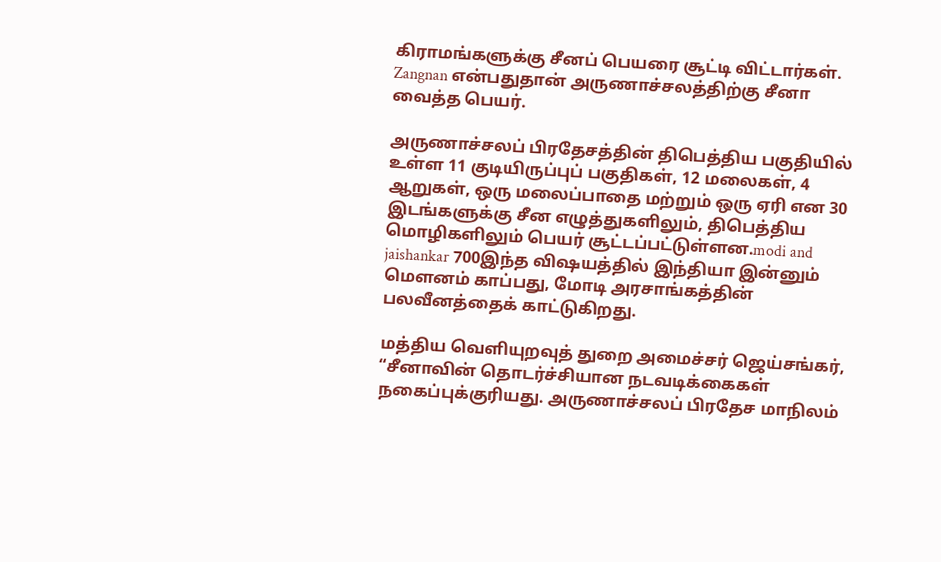கிராமங்களுக்கு சீனப் பெயரை சூட்டி விட்டார்கள். Zangnan என்பதுதான் அருணாச்சலத்திற்கு சீனா வைத்த பெயர்.

அருணாச்சலப் பிரதேசத்தின் திபெத்திய பகுதியில் உள்ள 11 குடியிருப்புப் பகுதிகள், 12 மலைகள், 4 ஆறுகள், ஒரு மலைப்பாதை மற்றும் ஒரு ஏரி என 30 இடங்களுக்கு சீன எழுத்துகளிலும், திபெத்திய மொழிகளிலும் பெயர் சூட்டப்பட்டுள்ளன.modi and jaishankar 700இந்த விஷயத்தில் இந்தியா இன்னும் மௌனம் காப்பது, மோடி அரசாங்கத்தின் பலவீனத்தைக் காட்டுகிறது.

மத்திய வெளியுறவுத் துறை அமைச்சர் ஜெய்சங்கர், “சீனாவின் தொடர்ச்சியான நடவடிக்கைகள் நகைப்புக்குரியது. அருணாச்சலப் பிரதேச மாநிலம்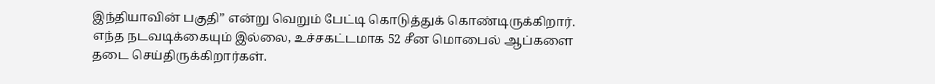இந்தியாவின் பகுதி” என்று வெறும் பேட்டி கொடுத்துக் கொண்டிருக்கிறார். எந்த நடவடிக்கையும் இல்லை, உச்சகட்டமாக 52 சீன மொபைல் ஆப்களை தடை செய்திருக்கிறார்கள்.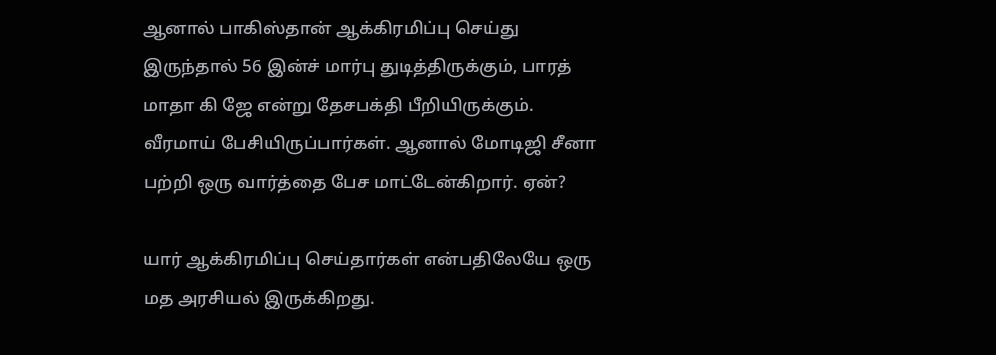ஆனால் பாகிஸ்தான் ஆக்கிரமிப்பு செய்து இருந்தால் 56 இன்ச் மார்பு துடித்திருக்கும், பாரத் மாதா கி ஜே என்று தேசபக்தி பீறியிருக்கும். வீரமாய் பேசியிருப்பார்கள். ஆனால் மோடிஜி சீனா பற்றி ஒரு வார்த்தை பேச மாட்டேன்கிறார். ஏன்?

யார் ஆக்கிரமிப்பு செய்தார்கள் என்பதிலேயே ஒரு மத அரசியல் இருக்கிறது.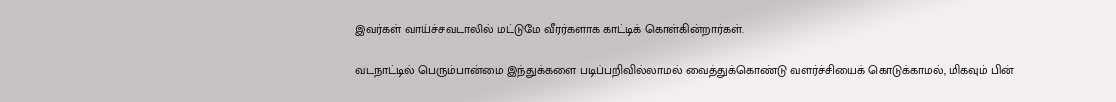இவர்கள் வாய்ச்சவடாலில் மட்டுமே வீரர்களாக காட்டிக் கொள்கின்றார்கள்.

வடநாட்டில் பெரும்பான்மை இந்துக்களை படிப்பறிவில்லாமல் வைத்துக்கொண்டு வளர்ச்சியைக் கொடுக்காமல், மிகவும் பின்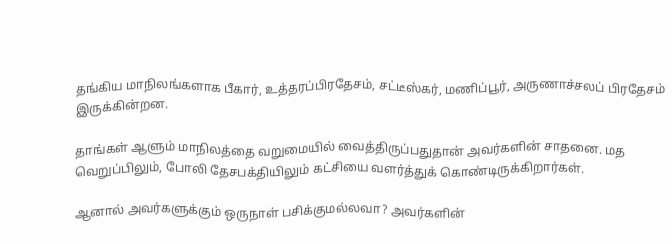தங்கிய மாநிலங்களாக பீகார், உத்தரப்பிரதேசம், சட்டீஸ்கர், மணிப்பூர், அருணாச்சலப் பிரதேசம் இருக்கின்றன.

தாங்கள் ஆளும் மாநிலத்தை வறுமையில் வைத்திருப்பதுதான் அவர்களின் சாதனை. மத வெறுப்பிலும், போலி தேசபக்தியிலும் கட்சியை வளர்த்துக் கொண்டிருக்கிறார்கள்.

ஆனால் அவர்களுக்கும் ஒருநாள் பசிக்குமல்லவா? அவர்களின்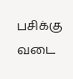பசிக்கு வடை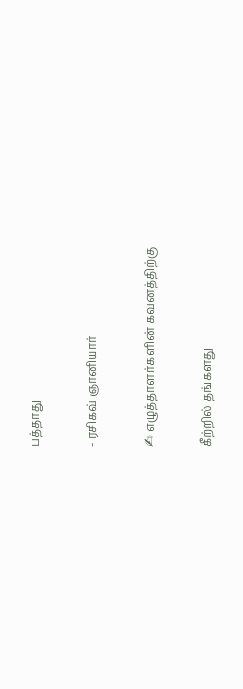பத்தாது

- ரசிகவ் ஞானியார்

✍ எழுத்தாளர்களின் கவனத்திற்கு

கீற்றில் தங்களது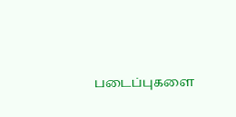படைப்புகளை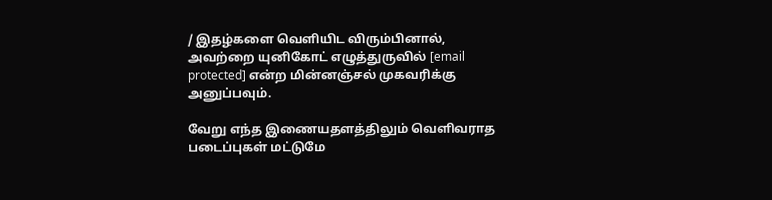/ இதழ்களை வெளியிட விரும்பினால், அவற்றை யுனிகோட் எழுத்துருவில் [email protected] என்ற மின்னஞ்சல் முகவரிக்கு அனுப்பவும்.

வேறு எந்த இணையதளத்திலும் வெளிவராத படைப்புகள் மட்டுமே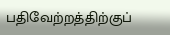பதிவேற்றத்திற்குப்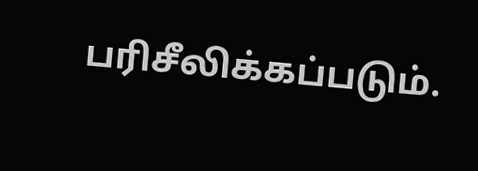பரிசீலிக்கப்படும்.